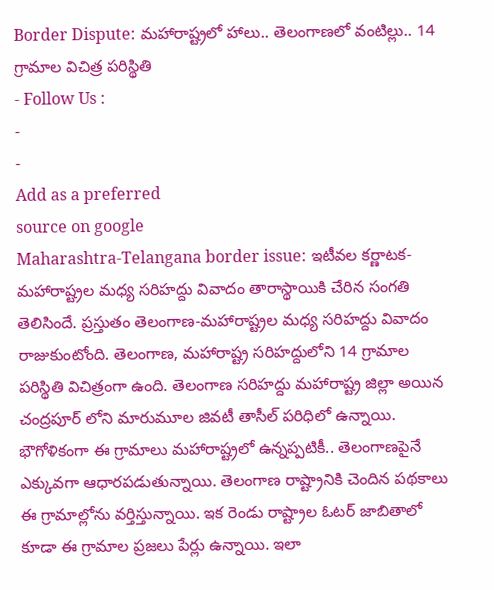Border Dispute: మహారాష్ట్రలో హాలు.. తెలంగాణలో వంటిల్లు.. 14 గ్రామాల విచిత్ర పరిస్థితి
- Follow Us :
-
-
Add as a preferred
source on google
Maharashtra-Telangana border issue: ఇటీవల కర్ణాటక-మహారాష్ట్రల మధ్య సరిహద్దు వివాదం తారాస్థాయికి చేరిన సంగతి తెలిసిందే. ప్రస్తుతం తెలంగాణ-మహారాష్ట్రల మధ్య సరిహద్దు వివాదం రాజుకుంటోంది. తెలంగాణ, మహారాష్ట్ర సరిహద్దులోని 14 గ్రామాల పరిస్థితి విచిత్రంగా ఉంది. తెలంగాణ సరిహద్దు మహారాష్ట్ర జిల్లా అయిన చంద్రపూర్ లోని మారుమూల జివటీ తాసీల్ పరిధిలో ఉన్నాయి. భౌగోళికంగా ఈ గ్రామాలు మహారాష్ట్రలో ఉన్నప్పటికీ.. తెలంగాణపైనే ఎక్కువగా ఆధారపడుతున్నాయి. తెలంగాణ రాష్ట్రానికి చెందిన పథకాలు ఈ గ్రామాల్లోను వర్తిస్తున్నాయి. ఇక రెండు రాష్ట్రాల ఓటర్ జాబితాలో కూడా ఈ గ్రామాల ప్రజలు పేర్లు ఉన్నాయి. ఇలా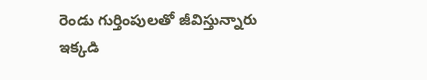రెండు గుర్తింపులతో జీవిస్తున్నారు ఇక్కడి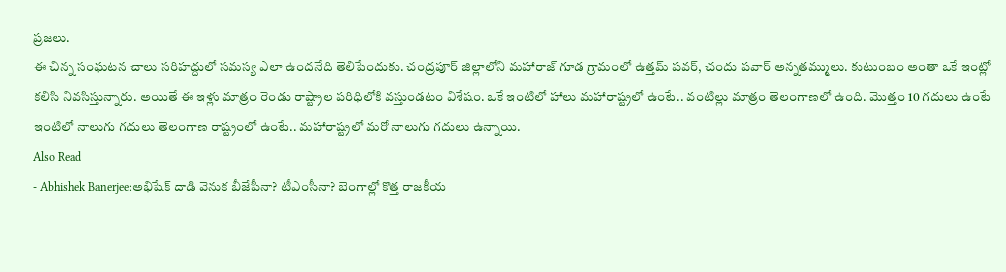ప్రజలు.
ఈ చిన్న సంఘటన చాలు సరిహద్దులో సమస్య ఎలా ఉందనేది తెలిపేందుకు. చంద్రపూర్ జిల్లాలోని మహారాజ్ గూడ గ్రామంలో ఉత్తమ్ పవర్, చందు పవార్ అన్నతమ్ములు. కుటుంబం అంతా ఒకే ఇంట్లో కలిసి నివసిస్తున్నారు. అయితే ఈ ఇళ్లు మాత్రం రెండు రాష్ట్రాల పరిధిలోకి వస్తుండటం విశేషం. ఒకే ఇంటిలో హాలు మహారాష్ట్రలో ఉంటే.. వంటిల్లు మాత్రం తెలంగాణలో ఉంది. మొత్తం 10 గదులు ఉంటే ఇంటిలో నాలుగు గదులు తెలంగాణ రాష్ట్రంలో ఉంటే.. మహారాష్ట్రలో మరో నాలుగు గదులు ఉన్నాయి.
Also Read
- Abhishek Banerjee:అభిషేక్ దాడి వెనుక బీజేపీనా? టీఎంసీనా? బెంగాల్లో కొత్త రాజకీయ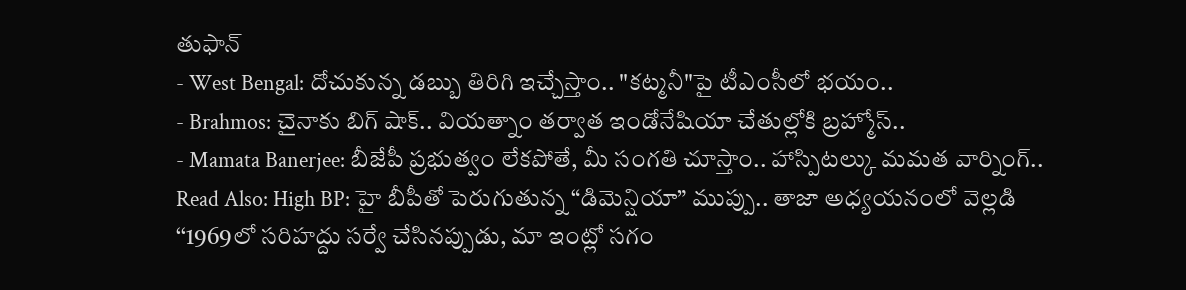తుఫాన్
- West Bengal: దోచుకున్న డబ్బు తిరిగి ఇచ్చేస్తాం.. "కట్మనీ"పై టీఎంసీలో భయం..
- Brahmos: చైనాకు బిగ్ షాక్.. వియత్నాం తర్వాత ఇండోనేషియా చేతుల్లోకి బ్రహ్మోస్..
- Mamata Banerjee: బీజేపీ ప్రభుత్వం లేకపోతే, మీ సంగతి చూస్తాం.. హాస్పిటల్కు మమత వార్నింగ్..
Read Also: High BP: హై బీపీతో పెరుగుతున్న “డిమెన్షియా” ముప్పు.. తాజా అధ్యయనంలో వెల్లడి
‘‘1969లో సరిహద్దు సర్వే చేసినప్పుడు, మా ఇంట్లో సగం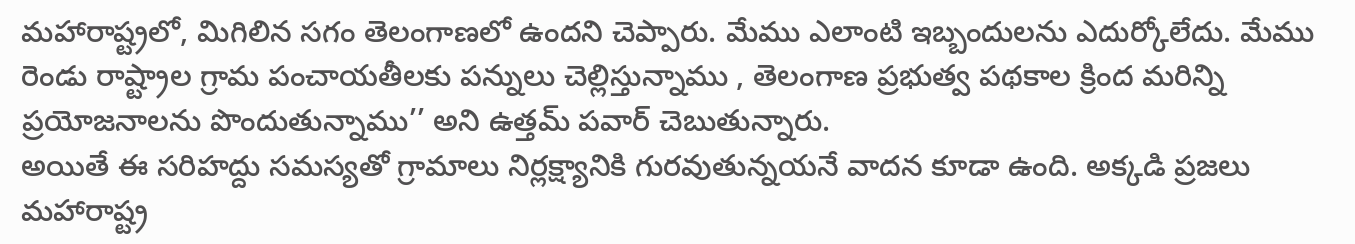మహారాష్ట్రలో, మిగిలిన సగం తెలంగాణలో ఉందని చెప్పారు. మేము ఎలాంటి ఇబ్బందులను ఎదుర్కోలేదు. మేము రెండు రాష్ట్రాల గ్రామ పంచాయతీలకు పన్నులు చెల్లిస్తున్నాము , తెలంగాణ ప్రభుత్వ పథకాల క్రింద మరిన్ని ప్రయోజనాలను పొందుతున్నాము’’ అని ఉత్తమ్ పవార్ చెబుతున్నారు.
అయితే ఈ సరిహద్దు సమస్యతో గ్రామాలు నిర్లక్ష్యానికి గురవుతున్నయనే వాదన కూడా ఉంది. అక్కడి ప్రజలు మహారాష్ట్ర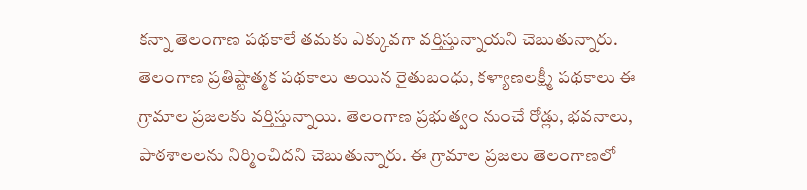కన్నా తెలంగాణ పథకాలే తమకు ఎక్కువగా వర్తిస్తున్నాయని చెబుతున్నారు. తెలంగాణ ప్రతిష్టాత్మక పథకాలు అయిన రైతుబంధు, కళ్యాణలక్ష్మీ పథకాలు ఈ గ్రామాల ప్రజలకు వర్తిస్తున్నాయి. తెలంగాణ ప్రభుత్వం నుంచే రోడ్లు, భవనాలు, పాఠశాలలను నిర్మించిదని చెబుతున్నారు. ఈ గ్రామాల ప్రజలు తెలంగాణలో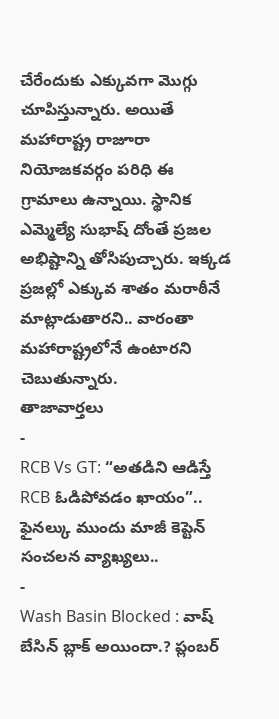చేరేందుకు ఎక్కువగా మొగ్గు చూపిస్తున్నారు. అయితే మహారాష్ట్ర రాజూరా నియోజకవర్గం పరిధి ఈ గ్రామాలు ఉన్నాయి. స్థానిక ఎమ్మెల్యే సుభాష్ దోంతే ప్రజల అభిష్టాన్ని తోసిపుచ్చారు. ఇక్కడ ప్రజల్లో ఎక్కువ శాతం మరాఠీనే మాట్లాడుతారని.. వారంతా మహారాష్ట్రలోనే ఉంటారని చెబుతున్నారు.
తాజావార్తలు
-
RCB Vs GT: “అతడిని ఆడిస్తే RCB ఓడిపోవడం ఖాయం”.. ఫైనల్కు ముందు మాజీ కెప్టెన్ సంచలన వ్యాఖ్యలు..
-
Wash Basin Blocked : వాష్ బేసిన్ బ్లాక్ అయిందా.? ప్లంబర్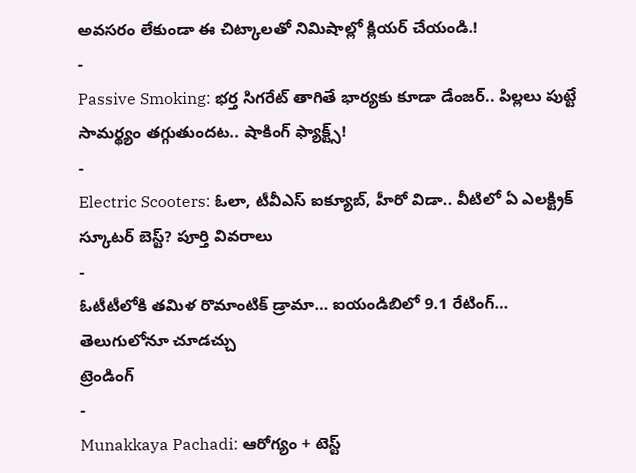అవసరం లేకుండా ఈ చిట్కాలతో నిమిషాల్లో క్లియర్ చేయండి.!
-
Passive Smoking: భర్త సిగరేట్ తాగితే భార్యకు కూడా డేంజర్.. పిల్లలు పుట్టే సామర్థ్యం తగ్గుతుందట.. షాకింగ్ ఫ్యాక్ట్స్!
-
Electric Scooters: ఓలా, టీవీఎస్ ఐక్యూబ్, హీరో విడా.. వీటిలో ఏ ఎలక్ట్రిక్ స్కూటర్ బెస్ట్? పూర్తి వివరాలు
-
ఓటీటీలోకి తమిళ రొమాంటిక్ డ్రామా… ఐయండిబిలో 9.1 రేటింగ్… తెలుగులోనూ చూడచ్చు
ట్రెండింగ్
-
Munakkaya Pachadi: ఆరోగ్యం + టెస్ట్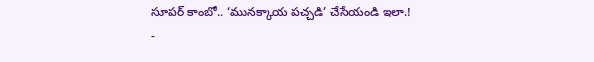సూపర్ కాంబో.. ‘మునక్కాయ పచ్చడి’ చేసేయండి ఇలా.!
-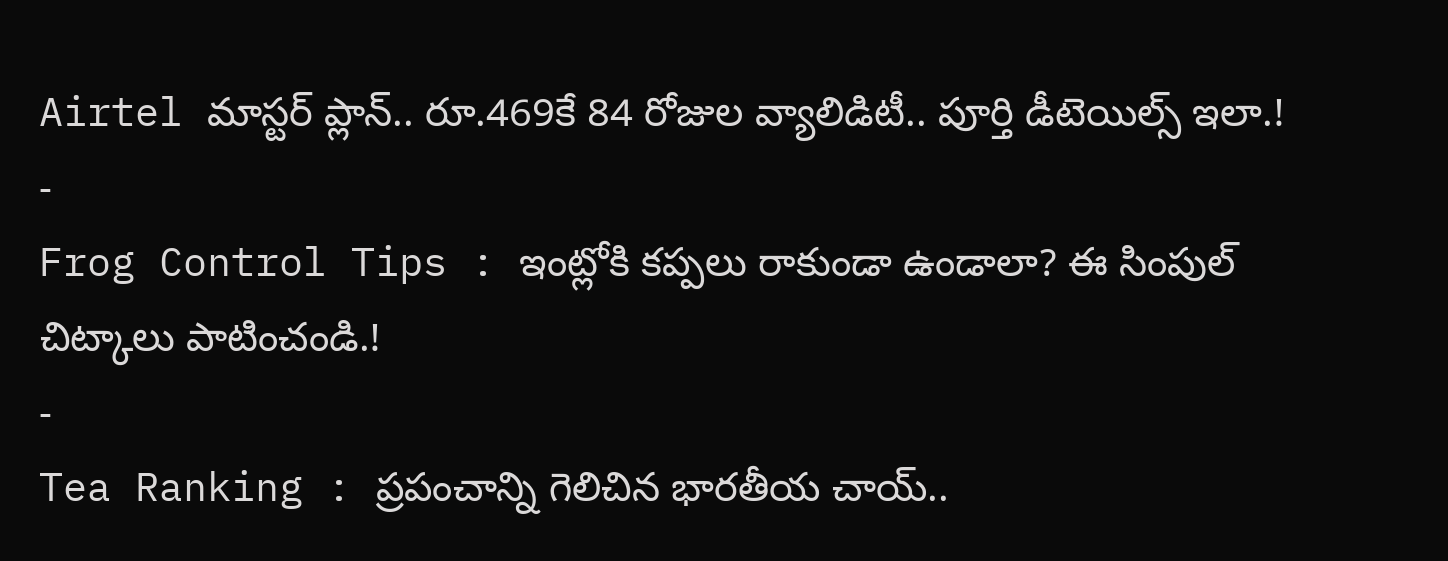Airtel మాస్టర్ ప్లాన్.. రూ.469కే 84 రోజుల వ్యాలిడిటీ.. పూర్తి డీటెయిల్స్ ఇలా.!
-
Frog Control Tips : ఇంట్లోకి కప్పలు రాకుండా ఉండాలా? ఈ సింపుల్ చిట్కాలు పాటించండి.!
-
Tea Ranking : ప్రపంచాన్ని గెలిచిన భారతీయ చాయ్..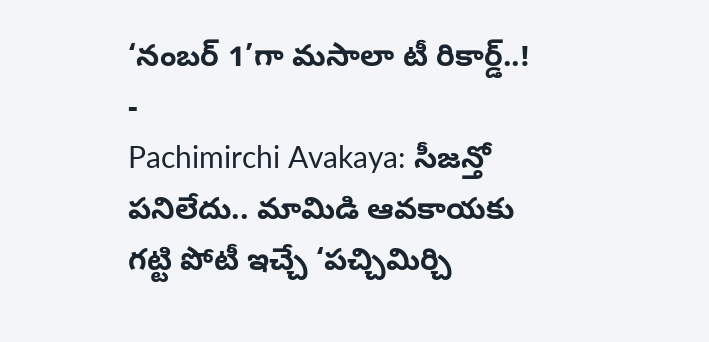‘నంబర్ 1’గా మసాలా టీ రికార్డ్..!
-
Pachimirchi Avakaya: సీజన్తో పనిలేదు.. మామిడి ఆవకాయకు గట్టి పోటీ ఇచ్చే ‘పచ్చిమిర్చి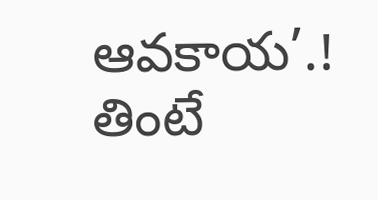ఆవకాయ’.! తింటే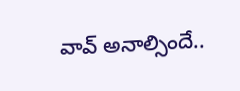వావ్ అనాల్సిందే..